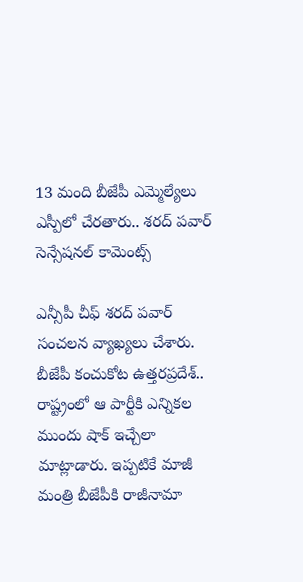13 మంది బీజేపీ ఎమ్మెల్యేలు ఎస్పీలో చేరతారు.. శరద్ పవార్ సెన్సేషనల్ కామెంట్స్

ఎన్సీపీ చీఫ్ శరద్ పవార్ సంచలన వ్యాఖ్యలు చేశారు. బీజేపీ కంచుకోట ఉత్తరప్రదేశ్‌.. రాష్ట్రంలో ఆ పార్టీకి ఎన్నికల ముందు షాక్ ఇచ్చేలా మాట్లాడారు. ఇప్పటికే మాజీ మంత్రి బీజేపీకి రాజీనామా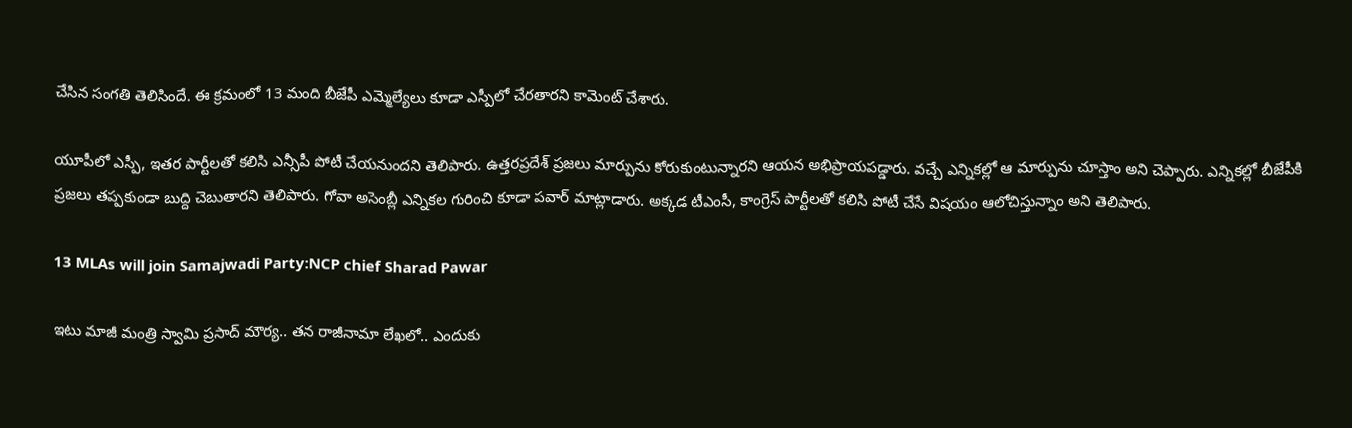చేసిన సంగతి తెలిసిందే. ఈ క్రమంలో 13 మంది బీజేపీ ఎమ్మెల్యేలు కూడా ఎస్పీలో చేరతారని కామెంట్ చేశారు.

యూపీలో ఎస్పీ, ఇతర పార్టీలతో కలిసి ఎన్సీపీ పోటీ చేయనుందని తెలిపారు. ఉత్తరప్రదేశ్ ప్రజలు మార్పును కోరుకుంటున్నారని ఆయన అభిప్రాయపడ్డారు. వచ్చే ఎన్నికల్లో ఆ మార్పును చూస్తాం అని చెప్పారు. ఎన్నికల్లో బీజేపీకి ప్రజలు తప్పకుండా బుద్ది చెబుతారని తెలిపారు. గోవా అసెంబ్లీ ఎన్నికల గురించి కూడా పవార్ మాట్లాడారు. అక్కడ టీఎంసీ, కాంగ్రెస్ పార్టీలతో కలిసి పోటీ చేసే విషయం ఆలోచిస్తున్నాం అని తెలిపారు.

13 MLAs will join Samajwadi Party:NCP chief Sharad Pawar

ఇటు మాజీ మంత్రి స్వామి ప్రసాద్ మౌర్య.. తన రాజీనామా లేఖలో.. ఎందుకు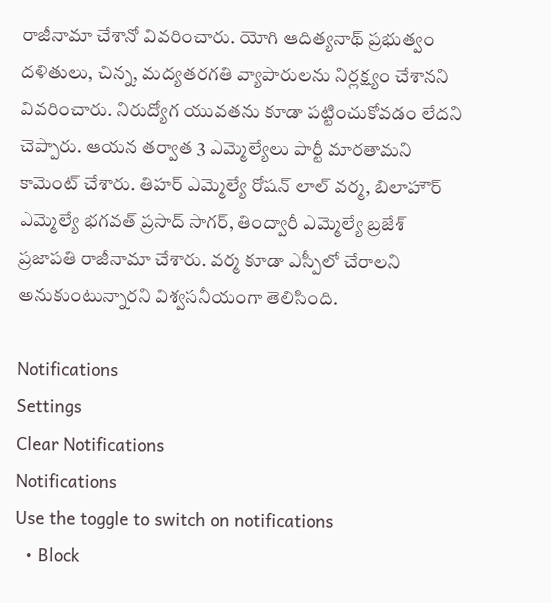రాజీనామా చేశానో వివరించారు. యోగి ఆదిత్యనాథ్ ప్రభుత్వం దళితులు, చిన్న, మద్యతరగతి వ్యాపారులను నిర్లక్ష్యం చేశానని వివరించారు. నిరుద్యోగ యువతను కూడా పట్టించుకోవడం లేదని చెప్పారు. ఆయన తర్వాత 3 ఎమ్మెల్యేలు పార్టీ మారతామని కామెంట్ చేశారు. తిహర్ ఎమ్మెల్యే రోషన్ లాల్ వర్మ, బిలాహౌర్ ఎమ్మెల్యే భగవత్ ప్రసాద్ సాగర్, తింద్వారీ ఎమ్మెల్యే బ్రజేశ్ ప్రజాపతి రాజీనామా చేశారు. వర్మ కూడా ఎస్పీలో చేరాలని అనుకుంటున్నారని విశ్వసనీయంగా తెలిసింది.

Notifications
Settings
Clear Notifications
Notifications
Use the toggle to switch on notifications
  • Block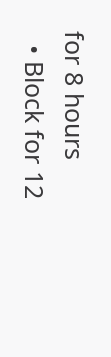for 8 hours
  • Block for 12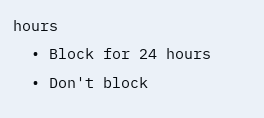hours
  • Block for 24 hours
  • Don't block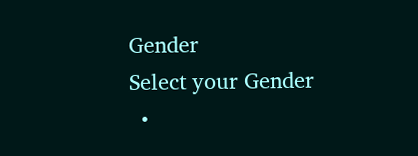Gender
Select your Gender
  •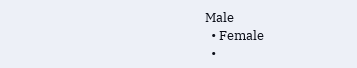Male
  • Female
  •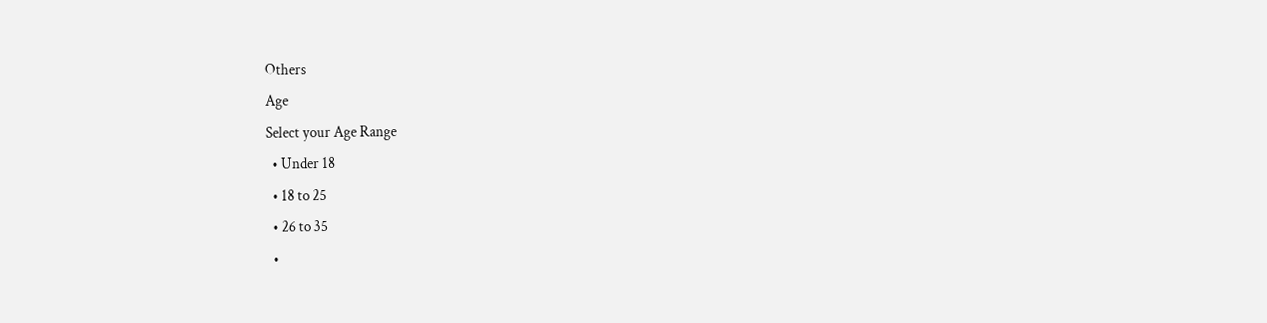Others
Age
Select your Age Range
  • Under 18
  • 18 to 25
  • 26 to 35
  •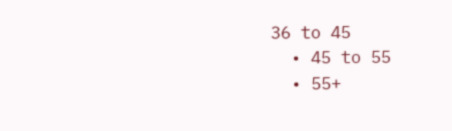36 to 45
  • 45 to 55
  • 55+